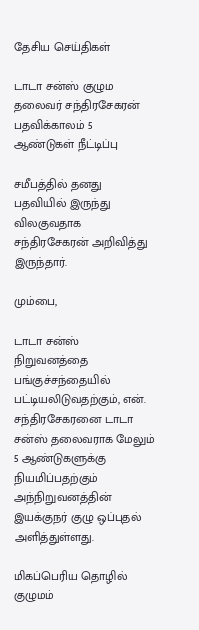தேசிய செய்திகள்

டாடா சன்ஸ் குழும தலைவர் சந்திரசேகரன் பதவிக்காலம் 5 ஆண்டுகள் நீட்டிப்பு

சமீபத்தில் தனது பதவியில் இருந்து விலகுவதாக சந்திரசேகரன் அறிவித்து இருந்தார்.

மும்பை,

டாடா சன்ஸ் நிறுவனத்தை பங்குச்சந்தையில் பட்டியலிடுவதற்கும், என். சந்திரசேகரனை டாடா சன்ஸ் தலைவராக மேலும் 5 ஆண்டுகளுக்கு நியமிப்பதற்கும் அந்நிறுவனத்தின் இயக்குநர் குழு ஒப்புதல் அளித்துள்ளது.

மிகப்பெரிய தொழில் குழுமம்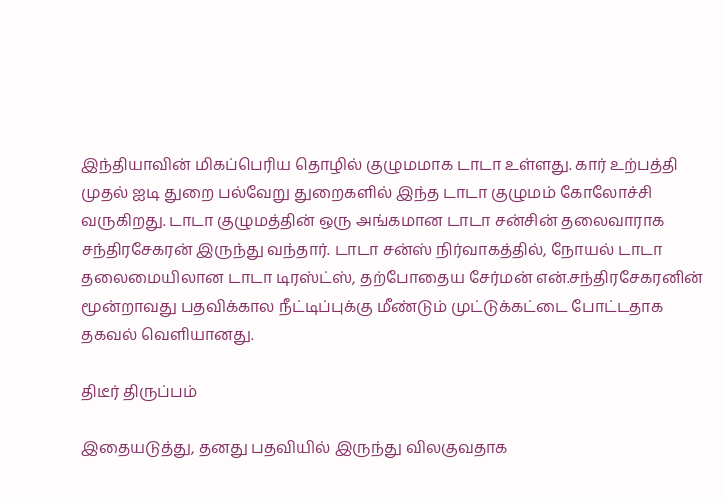இந்தியாவின் மிகப்பெரிய தொழில் குழுமமாக டாடா உள்ளது. கார் உற்பத்தி முதல் ஐடி துறை பல்வேறு துறைகளில் இந்த டாடா குழுமம் கோலோச்சி வருகிறது. டாடா குழுமத்தின் ஒரு அங்கமான டாடா சன்சின் தலைவாராக சந்திரசேகரன் இருந்து வந்தார். டாடா சன்ஸ் நிர்வாகத்தில், நோயல் டாடா தலைமையிலான டாடா டிரஸ்ட்ஸ், தற்போதைய சேர்மன் என்.சந்திரசேகரனின் மூன்றாவது பதவிக்கால நீட்டிப்புக்கு மீண்டும் முட்டுக்கட்டை போட்டதாக தகவல் வெளியானது.

திடீர் திருப்பம்

இதையடுத்து, தனது பதவியில் இருந்து விலகுவதாக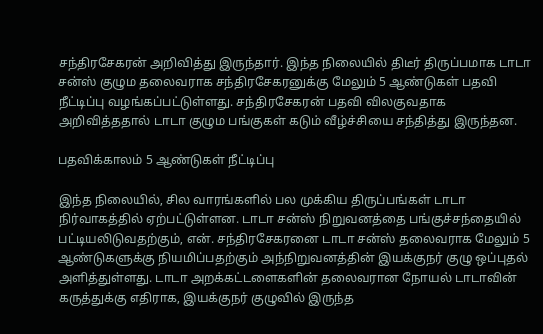சந்திரசேகரன் அறிவித்து இருந்தார். இந்த நிலையில் திடீர் திருப்பமாக டாடா சன்ஸ் குழும தலைவராக சந்திரசேகரனுக்கு மேலும் 5 ஆண்டுகள் பதவி நீட்டிப்பு வழங்கப்பட்டுள்ளது. சந்திரசேகரன் பதவி விலகுவதாக அறிவித்ததால் டாடா குழும பங்குகள் கடும் வீழ்ச்சியை சந்தித்து இருந்தன.

பதவிக்காலம் 5 ஆண்டுகள் நீட்டிப்பு

இந்த நிலையில், சில வாரங்களில் பல முக்கிய திருப்பங்கள் டாடா நிர்வாகத்தில் ஏற்பட்டுள்ளன. டாடா சன்ஸ் நிறுவனத்தை பங்குச்சந்தையில் பட்டியலிடுவதற்கும், என். சந்திரசேகரனை டாடா சன்ஸ் தலைவராக மேலும் 5 ஆண்டுகளுக்கு நியமிப்பதற்கும் அந்நிறுவனத்தின் இயக்குநர் குழு ஒப்புதல் அளித்துள்ளது. டாடா அறக்கட்டளைகளின் தலைவரான நோயல் டாடாவின் கருத்துக்கு எதிராக, இயக்குநர் குழுவில் இருந்த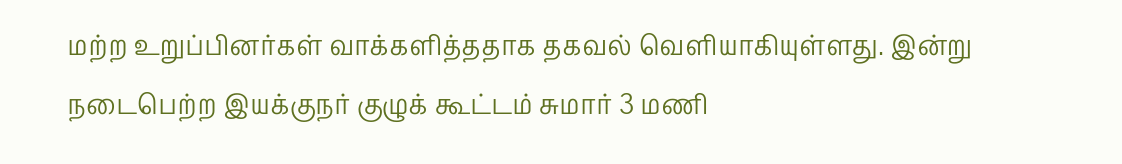மற்ற உறுப்பினர்கள் வாக்களித்ததாக தகவல் வெளியாகியுள்ளது. இன்று நடைபெற்ற இயக்குநர் குழுக் கூட்டம் சுமார் 3 மணி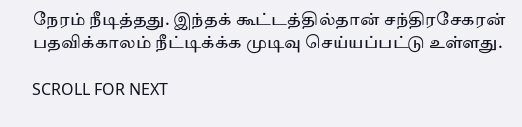நேரம் நீடித்தது. இந்தக் கூட்டத்தில்தான் சந்திரசேகரன் பதவிக்காலம் நீட்டிக்க்க முடிவு செய்யப்பட்டு உள்ளது.

SCROLL FOR NEXT